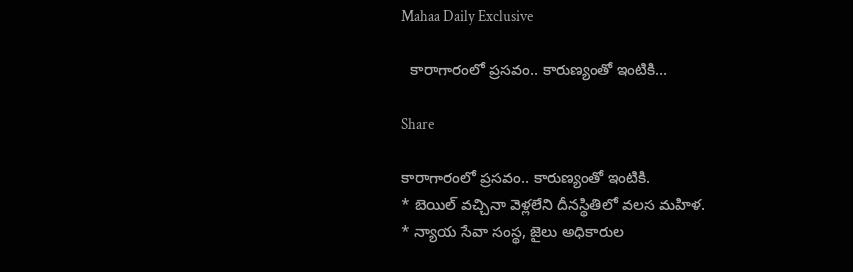Mahaa Daily Exclusive

  కారాగారంలో ప్రసవం.. కారుణ్యంతో ఇంటికి…

Share

కారాగారంలో ప్రసవం.. కారుణ్యంతో ఇంటికి.
* బెయిల్ వచ్చినా వెళ్లలేని దీనస్థితిలో వలస మహిళ.
* న్యాయ సేవా సంస్థ, జైలు అధికారుల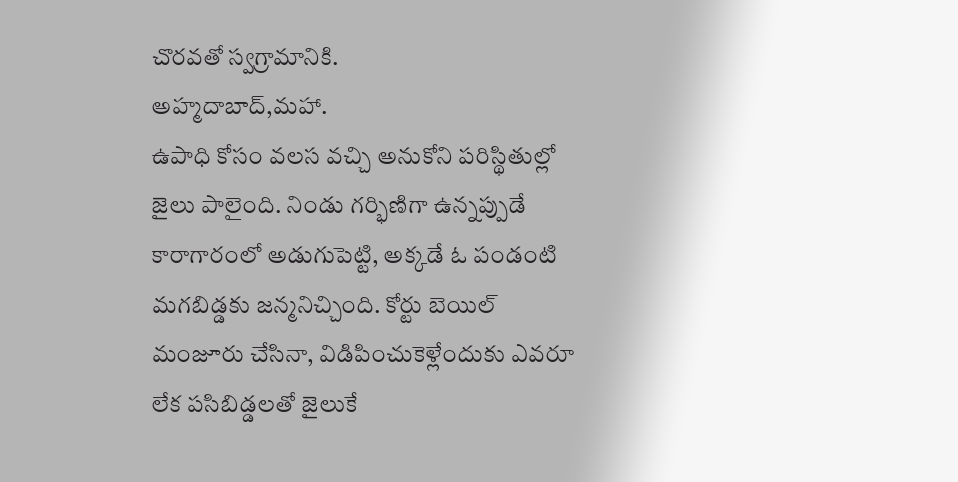చొరవతో స్వగ్రామానికి.
అహ్మదాబాద్,మహా.
ఉపాధి కోసం వలస వచ్చి అనుకోని పరిస్థితుల్లో జైలు పాలైంది. నిండు గర్భిణిగా ఉన్నప్పుడే కారాగారంలో అడుగుపెట్టి, అక్కడే ఓ పండంటి మగబిడ్డకు జన్మనిచ్చింది. కోర్టు బెయిల్ మంజూరు చేసినా, విడిపించుకెళ్లేందుకు ఎవరూ లేక పసిబిడ్డలతో జైలుకే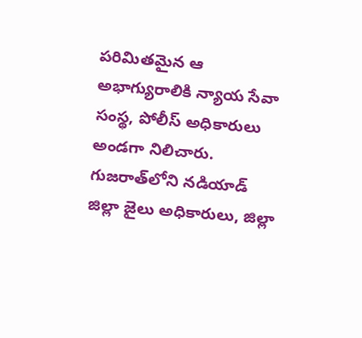పరిమితమైన ఆ అభాగ్యురాలికి న్యాయ సేవా సంస్థ, పోలీస్ అధికారులు అండగా నిలిచారు. గుజరాత్‌లోని నడియాడ్ జిల్లా జైలు అధికారులు, జిల్లా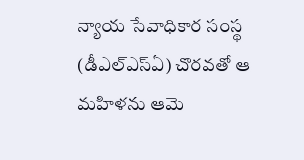న్యాయ సేవాధికార సంస్థ (డీఎల్‌ఎస్‌ఏ) చొరవతో ఆ మహిళను ఆమె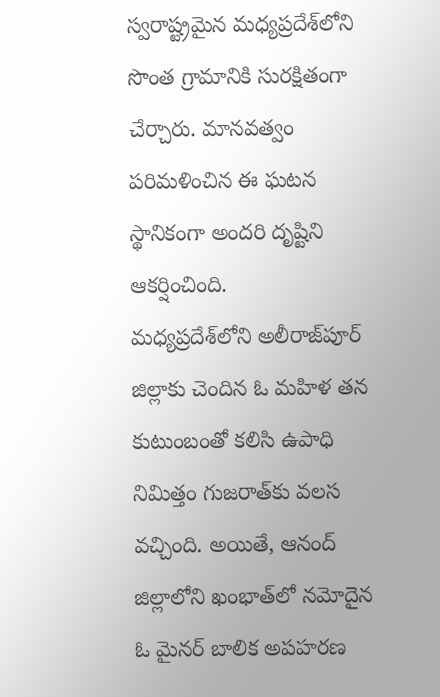స్వరాష్ట్రమైన మధ్యప్రదేశ్‌లోని సొంత గ్రామానికి సురక్షితంగా చేర్చారు. మానవత్వం పరిమళించిన ఈ ఘటన స్థానికంగా అందరి దృష్టిని ఆకర్షించింది.
మధ్యప్రదేశ్‌లోని అలీరాజ్‌పూర్ జిల్లాకు చెందిన ఓ మహిళ తన కుటుంబంతో కలిసి ఉపాధి నిమిత్తం గుజరాత్‌కు వలస వచ్చింది. అయితే, ఆనంద్ జిల్లాలోని ఖంభాత్‌లో నమోదైన ఓ మైనర్ బాలిక అపహరణ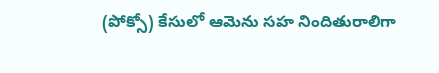(పోక్సో) కేసులో ఆమెను సహ నిందితురాలిగా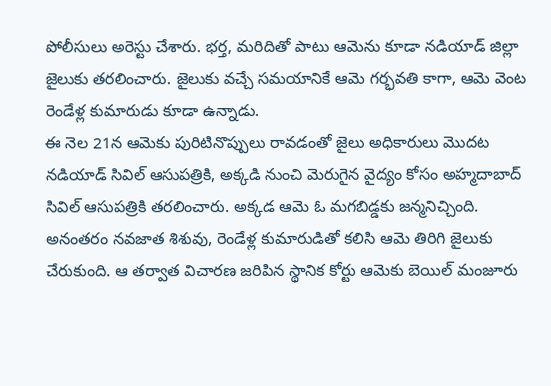పోలీసులు అరెస్టు చేశారు. భర్త, మరిదితో పాటు ఆమెను కూడా నడియాడ్ జిల్లా జైలుకు తరలించారు. జైలుకు వచ్చే సమయానికే ఆమె గర్భవతి కాగా, ఆమె వెంట రెండేళ్ల కుమారుడు కూడా ఉన్నాడు.
ఈ నెల 21న ఆమెకు పురిటినొప్పులు రావడంతో జైలు అధికారులు మొదట నడియాడ్ సివిల్ ఆసుపత్రికి, అక్కడి నుంచి మెరుగైన వైద్యం కోసం అహ్మదాబాద్ సివిల్ ఆసుపత్రికి తరలించారు. అక్కడ ఆమె ఓ మగబిడ్డకు జన్మనిచ్చింది. అనంతరం నవజాత శిశువు, రెండేళ్ల కుమారుడితో కలిసి ఆమె తిరిగి జైలుకు చేరుకుంది. ఆ తర్వాత విచారణ జరిపిన స్థానిక కోర్టు ఆమెకు బెయిల్ మంజూరు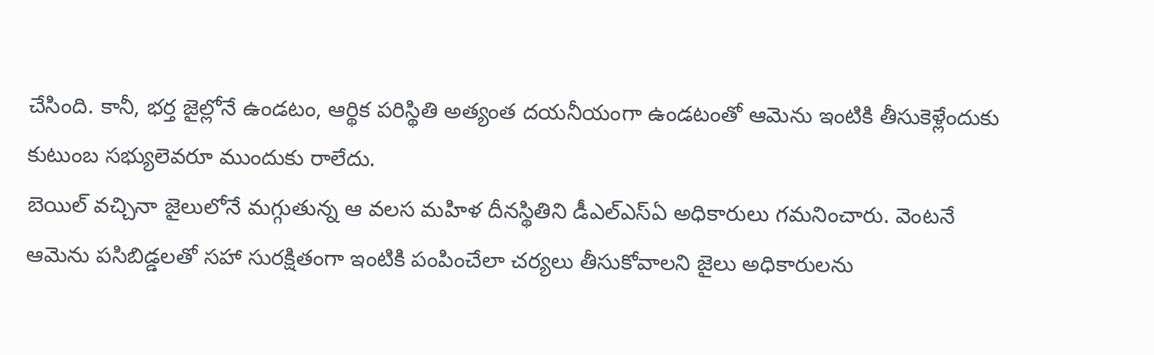చేసింది. కానీ, భర్త జైల్లోనే ఉండటం, ఆర్థిక పరిస్థితి అత్యంత దయనీయంగా ఉండటంతో ఆమెను ఇంటికి తీసుకెళ్లేందుకు కుటుంబ సభ్యులెవరూ ముందుకు రాలేదు.
బెయిల్ వచ్చినా జైలులోనే మగ్గుతున్న ఆ వలస మహిళ దీనస్థితిని డీఎల్‌ఎస్‌ఏ అధికారులు గమనించారు. వెంటనే ఆమెను పసిబిడ్డలతో సహా సురక్షితంగా ఇంటికి పంపించేలా చర్యలు తీసుకోవాలని జైలు అధికారులను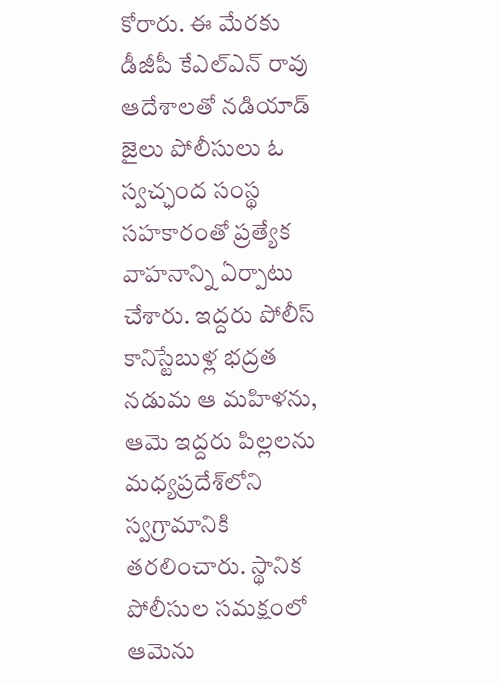కోరారు. ఈ మేరకు డీజీపీ కేఎల్‌ఎన్ రావు ఆదేశాలతో నడియాడ్ జైలు పోలీసులు ఓ స్వచ్ఛంద సంస్థ సహకారంతో ప్రత్యేక వాహనాన్ని ఏర్పాటు చేశారు. ఇద్దరు పోలీస్ కానిస్టేబుళ్ల భద్రత నడుమ ఆ మహిళను, ఆమె ఇద్దరు పిల్లలను మధ్యప్రదేశ్‌లోని స్వగ్రామానికి తరలించారు. స్థానిక పోలీసుల సమక్షంలో ఆమెను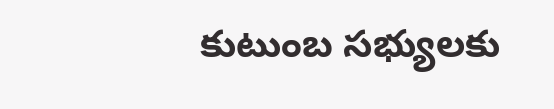కుటుంబ సభ్యులకు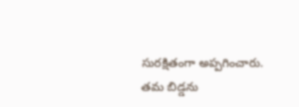సురక్షితంగా అప్పగించారు. తమ బిడ్డను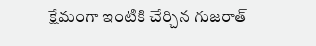క్షేమంగా ఇంటికి చేర్చిన గుజరాత్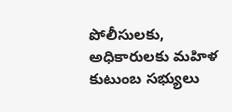పోలీసులకు, అధికారులకు మహిళ కుటుంబ సభ్యులు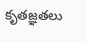కృతజ్ఞతలు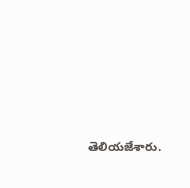తెలియజేశారు.